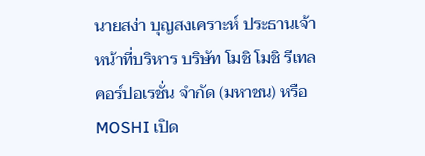นายสง่า บุญสงเคราะห์ ประธานเจ้าหน้าที่บริหาร บริษัท โมชิ โมชิ รีเทล คอร์ปอเรชั่น จำกัด (มหาชน) หรือ MOSHI เปิด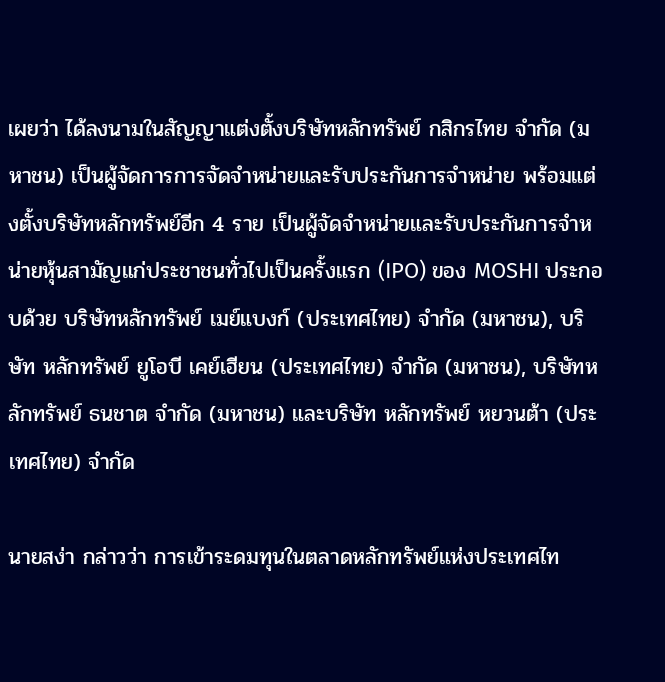เผยว่า ได้ลงนามในสัญญาแต่งตั้งบริษัทหลักทรัพย์ กสิกรไทย จำกัด (มหาชน) เป็นผู้จัดการการจัดจำหน่ายและรับประกันการจำหน่าย พร้อมแต่งตั้งบริษัทหลักทรัพย์อีก 4 ราย เป็นผู้จัดจำหน่ายและรับประกันการจำหน่ายหุ้นสามัญแก่ประชาชนทั่วไปเป็นครั้งแรก (IPO) ของ MOSHI ประกอบด้วย บริษัทหลักทรัพย์ เมย์แบงก์ (ประเทศไทย) จำกัด (มหาชน), บริษัท หลักทรัพย์ ยูโอบี เคย์เฮียน (ประเทศไทย) จำกัด (มหาชน), บริษัทหลักทรัพย์ ธนชาต จำกัด (มหาชน) และบริษัท หลักทรัพย์ หยวนต้า (ประเทศไทย) จำกัด

นายสง่า กล่าวว่า การเข้าระดมทุนในตลาดหลักทรัพย์แห่งประเทศไท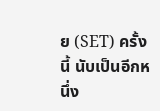ย (SET) ครั้งนี้ นับเป็นอีกหนึ่ง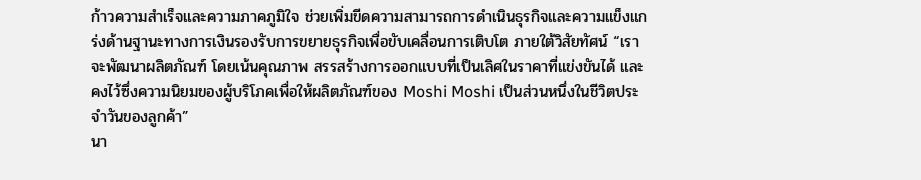ก้าวความสำเร็จและความภาคภูมิใจ ช่วยเพิ่มขีดความสามารถการดำเนินธุรกิจและความแข็งแกร่งด้านฐานะทางการเงินรองรับการขยายธุรกิจเพื่อขับเคลื่อนการเติบโต ภายใต้วิสัยทัศน์ “เราจะพัฒนาผลิตภัณฑ์ โดยเน้นคุณภาพ สรรสร้างการออกแบบที่เป็นเลิศในราคาที่แข่งขันได้ และคงไว้ซึ่งความนิยมของผู้บริโภคเพื่อให้ผลิตภัณฑ์ของ Moshi Moshi เป็นส่วนหนึ่งในชีวิตประจำวันของลูกค้า”
นา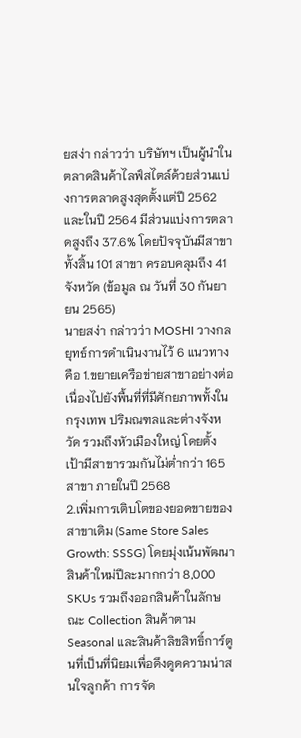ยสง่า กล่าวว่า บริษัทฯ เป็นผู้นำในตลาดสินค้าไลฟ์สไตล์ด้วยส่วนแบ่งการตลาดสูงสุดตั้งแต่ปี 2562 และในปี 2564 มีส่วนแบ่งการตลาดสูงถึง 37.6% โดยปัจจุบันมีสาขาทั้งสิ้น 101 สาขา ครอบคลุมถึง 41 จังหวัด (ข้อมูล ณ วันที่ 30 กันยายน 2565)
นายสง่า กล่าวว่า MOSHI วางกลยุทธ์การดำเนินงานไว้ 6 แนวทาง คือ 1.ขยายเครือข่ายสาขาอย่างต่อเนื่องไปยังพื้นที่ที่มีศักยภาพทั้งในกรุงเทพ ปริมณฑลและต่างจังหวัด รวมถึงหัวเมืองใหญ่ โดยตั้งเป้ามีสาขารวมกันไม่ต่ำกว่า 165 สาขา ภายในปี 2568
2.เพิ่มการเติบโตของยอดขายของสาขาเดิม (Same Store Sales Growth: SSSG) โดยมุ่งเน้นพัฒนาสินค้าใหม่ปีละมากกว่า 8,000 SKUs รวมถึงออกสินค้าในลักษณะ Collection สินค้าตาม Seasonal และสินค้าลิขสิทธิ์การ์ตูนที่เป็นที่นิยมเพื่อดึงดูดความน่าสนใจลูกค้า การจัด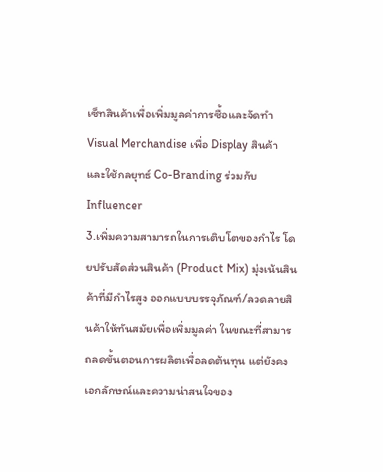เซ็ทสินค้าเพื่อเพิ่มมูลค่าการซื้อและจัดทำ Visual Merchandise เพื่อ Display สินค้า และใช้กลยุทธ์ Co-Branding ร่วมกับ Influencer
3.เพิ่มความสามารถในการเติบโตของกำไร โดยปรับสัดส่วนสินค้า (Product Mix) มุ่งเน้นสินค้าที่มีกำไรสูง ออกแบบบรรจุภัณฑ์/ลวดลายสินค้าให้ทันสมัยเพื่อเพิ่มมูลค่า ในขณะที่สามารถลดขั้นตอนการผลิตเพื่อลดต้นทุน แต่ยังคงเอกลักษณ์และความน่าสนใจของ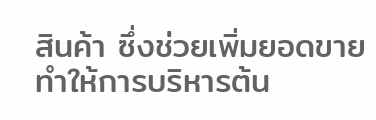สินค้า ซึ่งช่วยเพิ่มยอดขายทำให้การบริหารต้น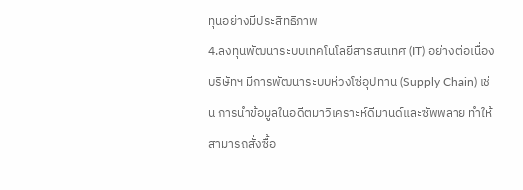ทุนอย่างมีประสิทธิภาพ
4.ลงทุนพัฒนาระบบเทคโนโลยีสารสนเทศ (IT) อย่างต่อเนื่อง บริษัทฯ มีการพัฒนาระบบห่วงโซ่อุปทาน (Supply Chain) เช่น การนำข้อมูลในอดีตมาวิเคราะห์ดีมานด์และซัพพลาย ทำให้สามารถสั่งซื้อ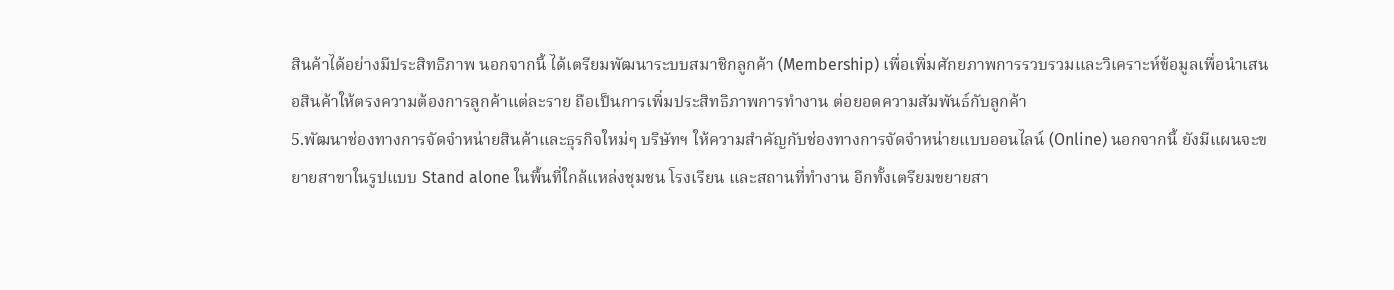สินค้าได้อย่างมีประสิทธิภาพ นอกจากนี้ ได้เตรียมพัฒนาระบบสมาชิกลูกค้า (Membership) เพื่อเพิ่มศักยภาพการรวบรวมและวิเคราะห์ข้อมูลเพื่อนำเสนอสินค้าให้ตรงความต้องการลูกค้าแต่ละราย ถือเป็นการเพิ่มประสิทธิภาพการทำงาน ต่อยอดความสัมพันธ์กับลูกค้า
5.พัฒนาช่องทางการจัดจำหน่ายสินค้าและธุรกิจใหม่ๆ บริษัทฯ ให้ความสำคัญกับช่องทางการจัดจำหน่ายแบบออนไลน์ (Online) นอกจากนี้ ยังมีแผนจะขยายสาขาในรูปแบบ Stand alone ในพื้นที่ใกล้แหล่งชุมชน โรงเรียน และสถานที่ทำงาน อีกทั้งเตรียมขยายสา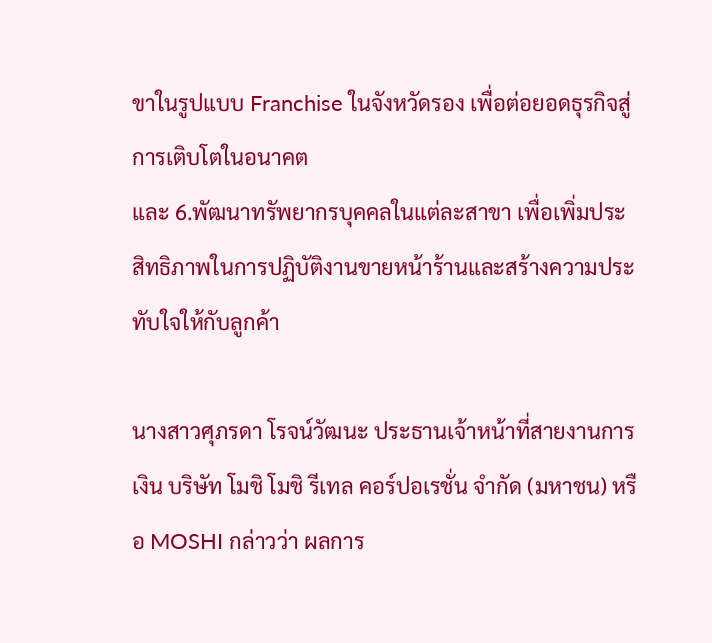ขาในรูปแบบ Franchise ในจังหวัดรอง เพื่อต่อยอดธุรกิจสู่การเติบโตในอนาคต
และ 6.พัฒนาทรัพยากรบุคคลในแต่ละสาขา เพื่อเพิ่มประสิทธิภาพในการปฏิบัติงานขายหน้าร้านและสร้างความประทับใจให้กับลูกค้า

นางสาวศุภรดา โรจน์วัฒนะ ประธานเจ้าหน้าที่สายงานการเงิน บริษัท โมชิ โมชิ รีเทล คอร์ปอเรชั่น จำกัด (มหาชน) หรือ MOSHI กล่าวว่า ผลการ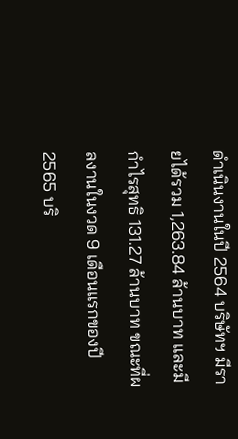ดำเนินงานในปี 2564 บริษัทฯ มีรายได้รวม 1,263.84 ล้านบาท และมีกำไรสุทธิ 131.27 ล้านบาท ขณะที่ผลงานในงวด 9 เดือนแรกของปี 2565 บริ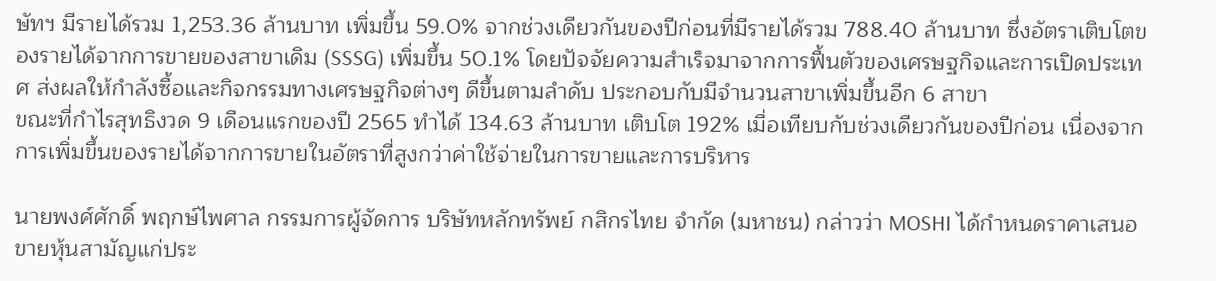ษัทฯ มีรายได้รวม 1,253.36 ล้านบาท เพิ่มขึ้น 59.0% จากช่วงเดียวกันของปีก่อนที่มีรายได้รวม 788.40 ล้านบาท ซึ่งอัตราเติบโตของรายได้จากการขายของสาขาเดิม (SSSG) เพิ่มขึ้น 50.1% โดยปัจจัยความสำเร็จมาจากการฟื้นตัวของเศรษฐกิจและการเปิดประเทศ ส่งผลให้กำลังซื้อและกิจกรรมทางเศรษฐกิจต่างๆ ดีขึ้นตามลำดับ ประกอบกับมีจำนวนสาขาเพิ่มขึ้นอีก 6 สาขา
ขณะที่กำไรสุทธิงวด 9 เดือนแรกของปี 2565 ทำได้ 134.63 ล้านบาท เติบโต 192% เมื่อเทียบกับช่วงเดียวกันของปีก่อน เนื่องจากการเพิ่มขึ้นของรายได้จากการขายในอัตราที่สูงกว่าค่าใช้จ่ายในการขายและการบริหาร

นายพงศ์ศักดิ์ พฤกษ์ไพศาล กรรมการผู้จัดการ บริษัทหลักทรัพย์ กสิกรไทย จำกัด (มหาชน) กล่าวว่า MOSHI ได้กำหนดราคาเสนอขายหุ้นสามัญแก่ประ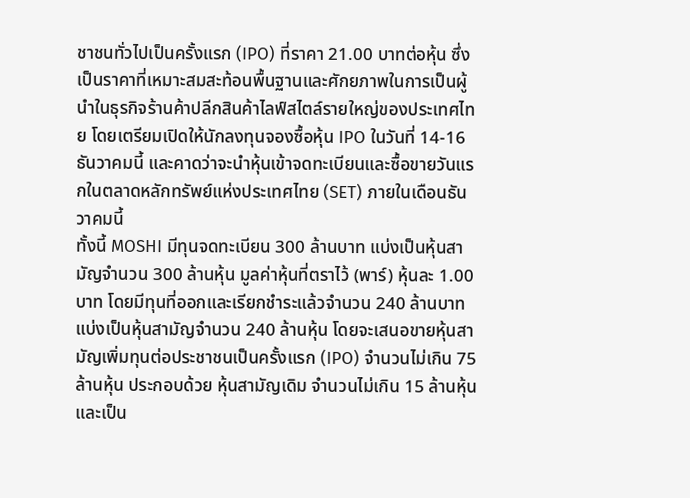ชาชนทั่วไปเป็นครั้งแรก (IPO) ที่ราคา 21.00 บาทต่อหุ้น ซึ่งเป็นราคาที่เหมาะสมสะท้อนพื้นฐานและศักยภาพในการเป็นผู้นำในธุรกิจร้านค้าปลีกสินค้าไลฟ์สไตล์รายใหญ่ของประเทศไทย โดยเตรียมเปิดให้นักลงทุนจองซื้อหุ้น IPO ในวันที่ 14-16 ธันวาคมนี้ และคาดว่าจะนำหุ้นเข้าจดทะเบียนและซื้อขายวันแรกในตลาดหลักทรัพย์แห่งประเทศไทย (SET) ภายในเดือนธันวาคมนี้
ทั้งนี้ MOSHI มีทุนจดทะเบียน 300 ล้านบาท แบ่งเป็นหุ้นสามัญจำนวน 300 ล้านหุ้น มูลค่าหุ้นที่ตราไว้ (พาร์) หุ้นละ 1.00 บาท โดยมีทุนที่ออกและเรียกชำระแล้วจำนวน 240 ล้านบาท แบ่งเป็นหุ้นสามัญจำนวน 240 ล้านหุ้น โดยจะเสนอขายหุ้นสามัญเพิ่มทุนต่อประชาชนเป็นครั้งแรก (IPO) จำนวนไม่เกิน 75 ล้านหุ้น ประกอบด้วย หุ้นสามัญเดิม จำนวนไม่เกิน 15 ล้านหุ้น และเป็น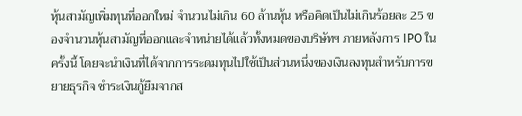หุ้นสามัญเพิ่มทุนที่ออกใหม่ จำนวนไม่เกิน 60 ล้านหุ้น หรือคิดเป็นไม่เกินร้อยละ 25 ของจำนวนหุ้นสามัญที่ออกและจำหน่ายได้แล้วทั้งหมดของบริษัทฯ ภายหลังการ IPO ในครั้งนี้ โดยจะนำเงินที่ได้จากการระดมทุนไปใช้เป็นส่วนหนึ่งของเงินลงทุนสำหรับการขยายธุรกิจ ชำระเงินกู้ยืมจากส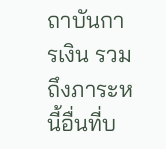ถาบันการเงิน รวมถึงภาระหนี้อื่นที่บ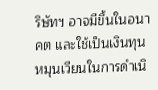ริษัทฯ อาจมีขึ้นในอนาคต และใช้เป็นเงินทุนหมุนเวียนในการดำเนิ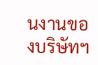นงานของบริษัทฯ